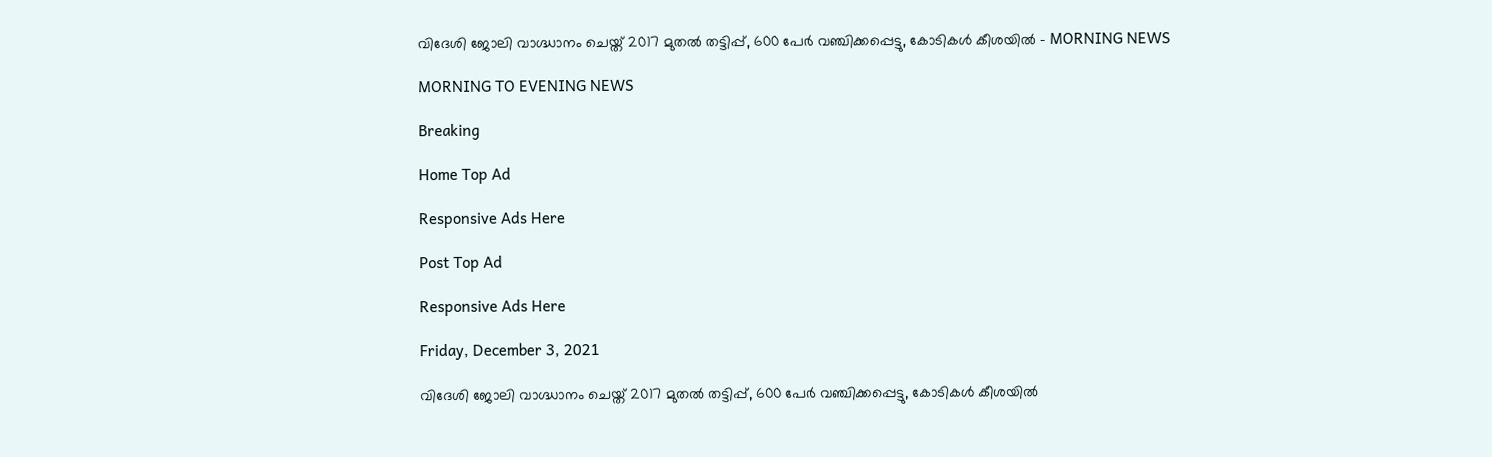വിദേശി ജോലി വാഗ്ദ്ധാനം ചെയ്ത് 2017 മുതല്‍ തട്ടിപ്പ്, 600 പേര്‍ വഞ്ചിക്കപ്പെട്ടു, കോടികള്‍ കീശയില്‍ - MORNING NEWS

MORNING TO EVENING NEWS

Breaking

Home Top Ad

Responsive Ads Here

Post Top Ad

Responsive Ads Here

Friday, December 3, 2021

വിദേശി ജോലി വാഗ്ദ്ധാനം ചെയ്ത് 2017 മുതല്‍ തട്ടിപ്പ്, 600 പേര്‍ വഞ്ചിക്കപ്പെട്ടു, കോടികള്‍ കീശയില്‍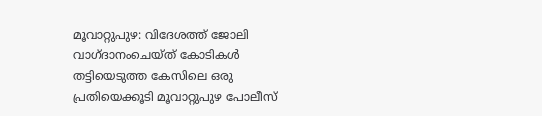മൂവാറ്റുപുഴ: വിദേശത്ത് ജോലി വാഗ്ദാനംചെയ്ത് കോടികൾ തട്ടിയെടുത്ത കേസിലെ ഒരു പ്രതിയെക്കൂടി മൂവാറ്റുപുഴ പോലീസ്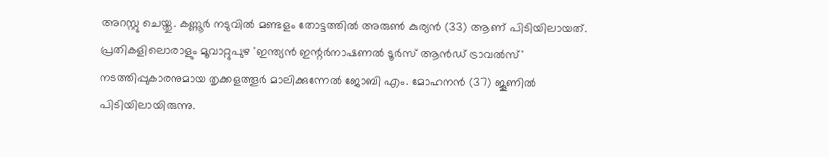അറസ്റ്റു ചെയ്തു. കണ്ണൂർ നടുവിൽ മണ്ടളം തോട്ടത്തിൽ അരുൺ കുര്യൻ (33) ആണ് പിടിയിലായത്. പ്രതികളിലൊരാളും മൂവാറ്റുപുഴ 'ഇന്ത്യൻ ഇന്റർനാഷണൽ ടൂർസ് ആൻഡ് ട്രാവൽസ്' നടത്തിപ്പുകാരനുമായ തൃക്കളത്തൂർ മാലിക്കുന്നേൽ ജോബി എം. മോഹനൻ (37) ജൂണിൽ പിടിയിലായിരുന്നു.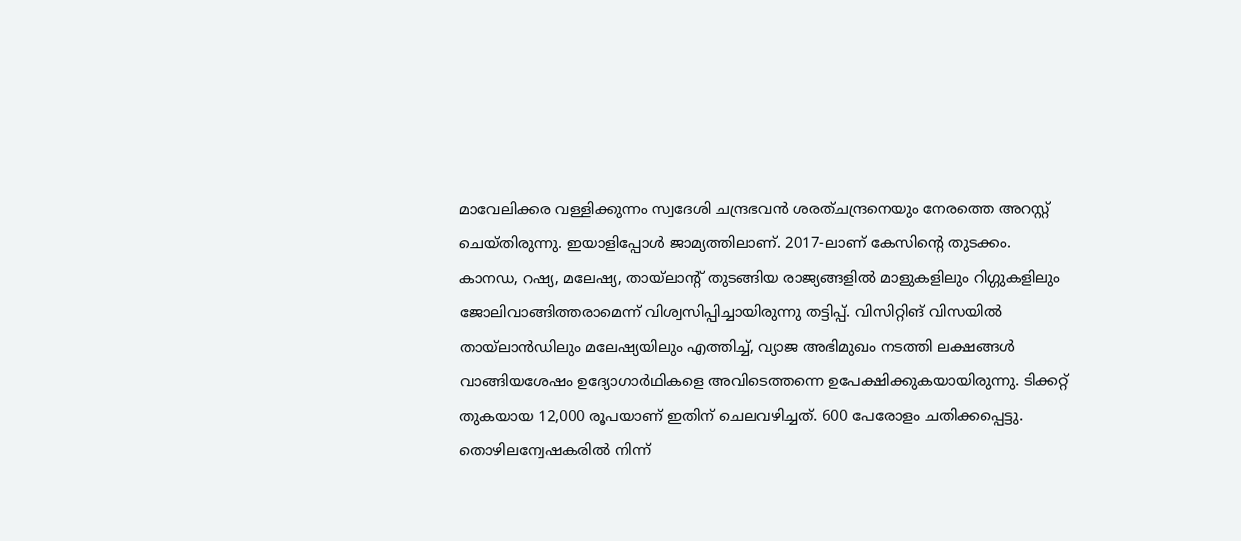മാവേലിക്കര വള്ളിക്കുന്നം സ്വദേശി ചന്ദ്രഭവൻ ശരത്ചന്ദ്രനെയും നേരത്തെ അറസ്റ്റ് ചെയ്തിരുന്നു. ഇയാളിപ്പോൾ ജാമ്യത്തിലാണ്. 2017-ലാണ് കേസിന്റെ തുടക്കം. കാനഡ, റഷ്യ, മലേഷ്യ, തായ്ലാന്റ് തുടങ്ങിയ രാജ്യങ്ങളിൽ മാളുകളിലും റിഗ്ഗുകളിലും ജോലിവാങ്ങിത്തരാമെന്ന് വിശ്വസിപ്പിച്ചായിരുന്നു തട്ടിപ്പ്. വിസിറ്റിങ് വിസയിൽ തായ്ലാൻഡിലും മലേഷ്യയിലും എത്തിച്ച്, വ്യാജ അഭിമുഖം നടത്തി ലക്ഷങ്ങൾ വാങ്ങിയശേഷം ഉദ്യോഗാർഥികളെ അവിടെത്തന്നെ ഉപേക്ഷിക്കുകയായിരുന്നു. ടിക്കറ്റ് തുകയായ 12,000 രൂപയാണ് ഇതിന് ചെലവഴിച്ചത്. 600 പേരോളം ചതിക്കപ്പെട്ടു. തൊഴിലന്വേഷകരിൽ നിന്ന്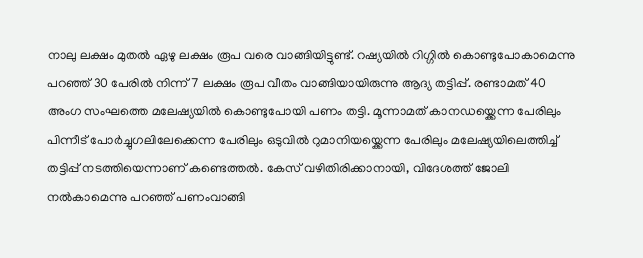നാലു ലക്ഷം മുതൽ ഏഴു ലക്ഷം രൂപ വരെ വാങ്ങിയിട്ടുണ്ട്. റഷ്യയിൽ റിഗ്ഗിൽ കൊണ്ടുപോകാമെന്നു പറഞ്ഞ് 30 പേരിൽ നിന്ന് 7 ലക്ഷം രൂപ വീതം വാങ്ങിയായിരുന്നു ആദ്യ തട്ടിപ്പ്. രണ്ടാമത് 40 അംഗ സംഘത്തെ മലേഷ്യയിൽ കൊണ്ടുപോയി പണം തട്ടി. മൂന്നാമത് കാനഡയ്ക്കെന്ന പേരിലും പിന്നീട് പോർച്ചുഗലിലേക്കെന്ന പേരിലും ഒടുവിൽ റുമാനിയയ്ക്കെന്ന പേരിലും മലേഷ്യയിലെത്തിച്ച് തട്ടിപ്പ് നടത്തിയെന്നാണ് കണ്ടെത്തൽ. കേസ് വഴിതിരിക്കാനായി, വിദേശത്ത് ജോലി നൽകാമെന്നു പറഞ്ഞ് പണംവാങ്ങി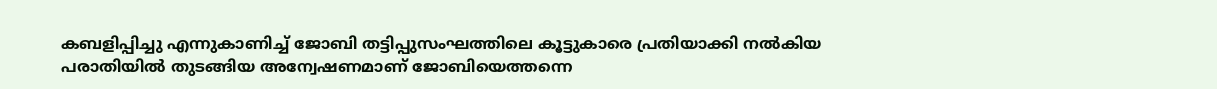കബളിപ്പിച്ചു എന്നുകാണിച്ച് ജോബി തട്ടിപ്പുസംഘത്തിലെ കൂട്ടുകാരെ പ്രതിയാക്കി നൽകിയ പരാതിയിൽ തുടങ്ങിയ അന്വേഷണമാണ് ജോബിയെത്തന്നെ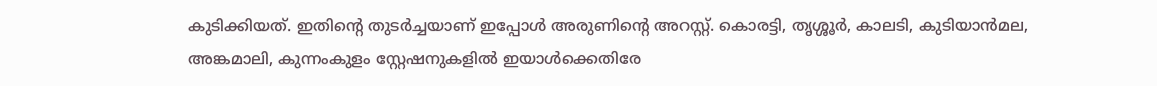കുടിക്കിയത്. ഇതിന്റെ തുടർച്ചയാണ് ഇപ്പോൾ അരുണിന്റെ അറസ്റ്റ്. കൊരട്ടി, തൃശ്ശൂർ, കാലടി, കുടിയാൻമല, അങ്കമാലി, കുന്നംകുളം സ്റ്റേഷനുകളിൽ ഇയാൾക്കെതിരേ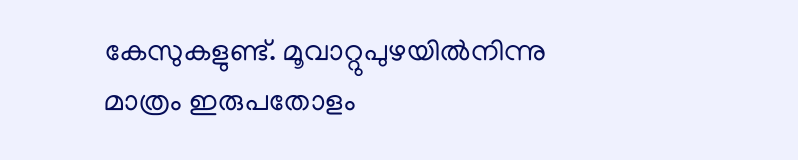കേസുകളുണ്ട്. മൂവാറ്റുപുഴയിൽനിന്നു മാത്രം ഇരുപതോളം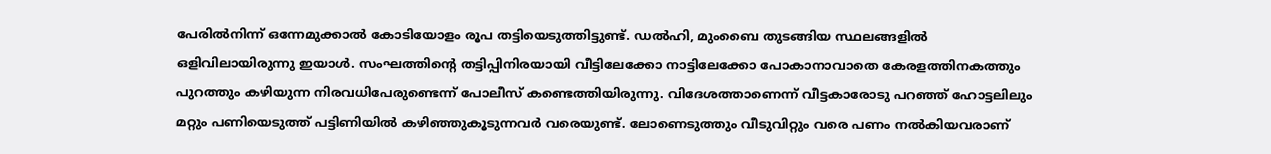പേരിൽനിന്ന് ഒന്നേമുക്കാൽ കോടിയോളം രൂപ തട്ടിയെടുത്തിട്ടുണ്ട്. ഡൽഹി, മുംബൈ തുടങ്ങിയ സ്ഥലങ്ങളിൽ ഒളിവിലായിരുന്നു ഇയാൾ. സംഘത്തിന്റെ തട്ടിപ്പിനിരയായി വീട്ടിലേക്കോ നാട്ടിലേക്കോ പോകാനാവാതെ കേരളത്തിനകത്തും പുറത്തും കഴിയുന്ന നിരവധിപേരുണ്ടെന്ന് പോലീസ് കണ്ടെത്തിയിരുന്നു. വിദേശത്താണെന്ന് വീട്ടകാരോടു പറഞ്ഞ് ഹോട്ടലിലും മറ്റും പണിയെടുത്ത് പട്ടിണിയിൽ കഴിഞ്ഞുകൂടുന്നവർ വരെയുണ്ട്. ലോണെടുത്തും വീടുവിറ്റും വരെ പണം നൽകിയവരാണ്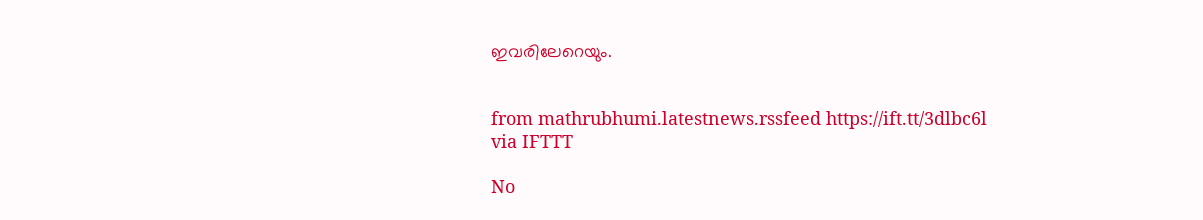ഇവരിലേറെയും.


from mathrubhumi.latestnews.rssfeed https://ift.tt/3dlbc6l
via IFTTT

No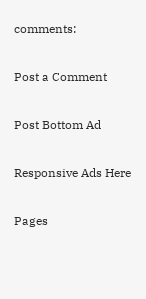comments:

Post a Comment

Post Bottom Ad

Responsive Ads Here

Pages